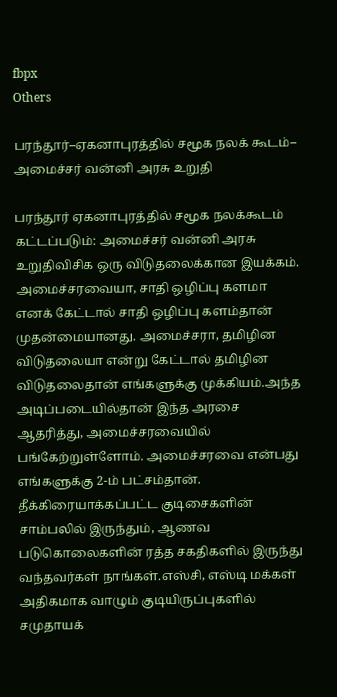fbpx
Others

பரந்தூர்–ஏகனாபுரத்தில் சமூக நலக் கூடம்– அமைச்சர் வன்னி அரசு உறுதி

பரந்தூர் ஏகனாபுரத்தில் சமூக நலக்கூடம் கட்டப்படும்: அமைச்சர் வன்னி அரசு உறுதிவிசிக ஒரு விடுதலைக்கான இயக்கம். அமைச்சரவையா, சாதி ஒழிப்பு களமா எனக் கேட்டால் சாதி ஒழிப்பு களம்தான் முதன்மையானது. அமைச்சரா, தமிழின விடுதலையா என்று கேட்டால் தமிழின விடுதலைதான் எங்களுக்கு முக்கியம்.அந்த அடிப்படையில்தான் இந்த அரசை ஆதரித்து, அமைச்சரவையில் பங்கேற்றுள்ளோம். அமைச்சரவை என்பது எங்களுக்கு 2-ம் பட்சம்தான். தீக்கிரையாக்கப்பட்ட குடிசைகளின் சாம்பலில் இருந்தும், ஆணவ படுகொலைகளின் ரத்த சகதிகளில் இருந்து வந்தவர்கள் நாங்கள்.எஸ்சி, எஸ்டி மக்கள் அதிகமாக வாழும் குடியிருப்புகளில் சமுதாயக்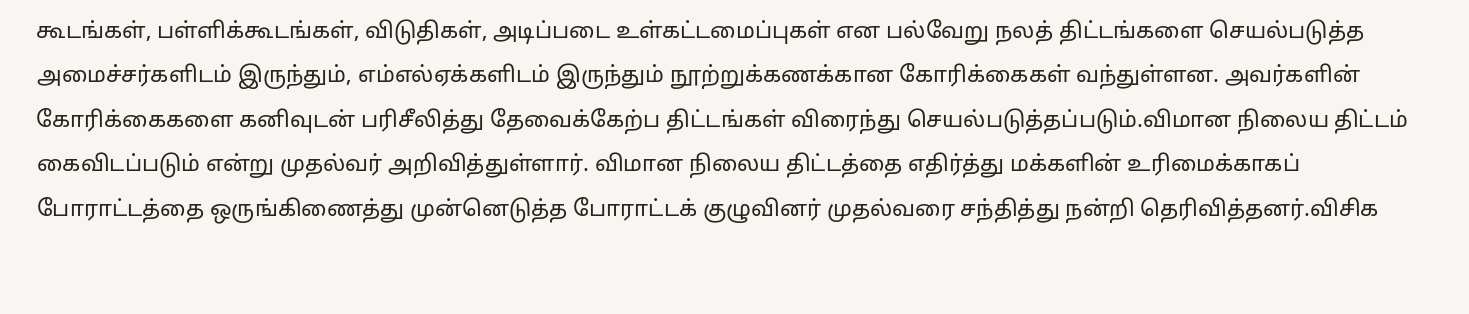கூடங்கள், பள்ளிக்கூடங்கள், விடுதிகள், அடிப்படை உள்கட்டமைப்புகள் என பல்வேறு நலத் திட்டங்களை செயல்படுத்த அமைச்சர்களிடம் இருந்தும், எம்எல்ஏக்களிடம் இருந்தும் நூற்றுக்கணக்கான கோரிக்கைகள் வந்துள்ளன. அவர்களின் கோரிக்கைகளை கனிவுடன் பரிசீலித்து தேவைக்கேற்ப திட்டங்கள் விரைந்து செயல்படுத்தப்படும்.விமான நிலைய திட்டம் கைவிடப்படும் என்று முதல்வர் அறிவித்துள்ளார். விமான நிலைய திட்டத்தை எதிர்த்து மக்களின் உரிமைக்காகப் போராட்டத்தை ஒருங்கிணைத்து முன்னெடுத்த போராட்டக் குழுவினர் முதல்வரை சந்தித்து நன்றி தெரிவித்தனர்.விசிக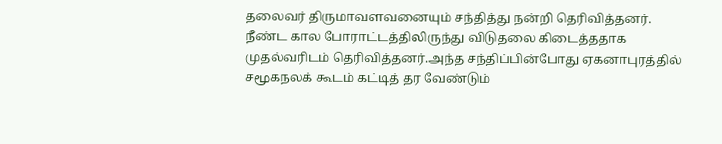தலைவர் திருமாவளவனையும் சந்தித்து நன்றி தெரிவித்தனர். நீண்ட கால போராட்டத்திலிருந்து விடுதலை கிடைத்ததாக முதல்வரிடம் தெரிவித்தனர்.அந்த சந்திப்பின்போது ஏகனாபுரத்தில் சமூகநலக் கூடம் கட்டித் தர வேண்டும்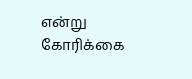என்று கோரிக்கை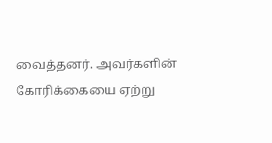வைத்தனர். அவர்களின் கோரிக்கையை ஏற்று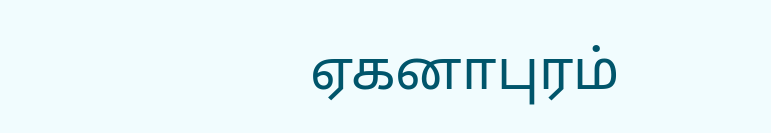ஏகனாபுரம்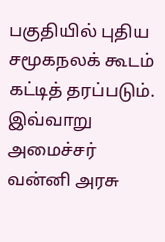பகுதியில் புதிய சமூகநலக் கூடம் கட்டித் தரப்படும். இவ்வாறு அமைச்சர் வன்னி அரசு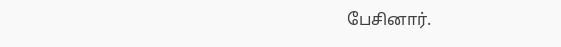பேசினார்.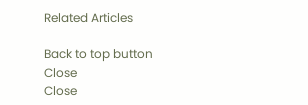Related Articles

Back to top button
Close
Close